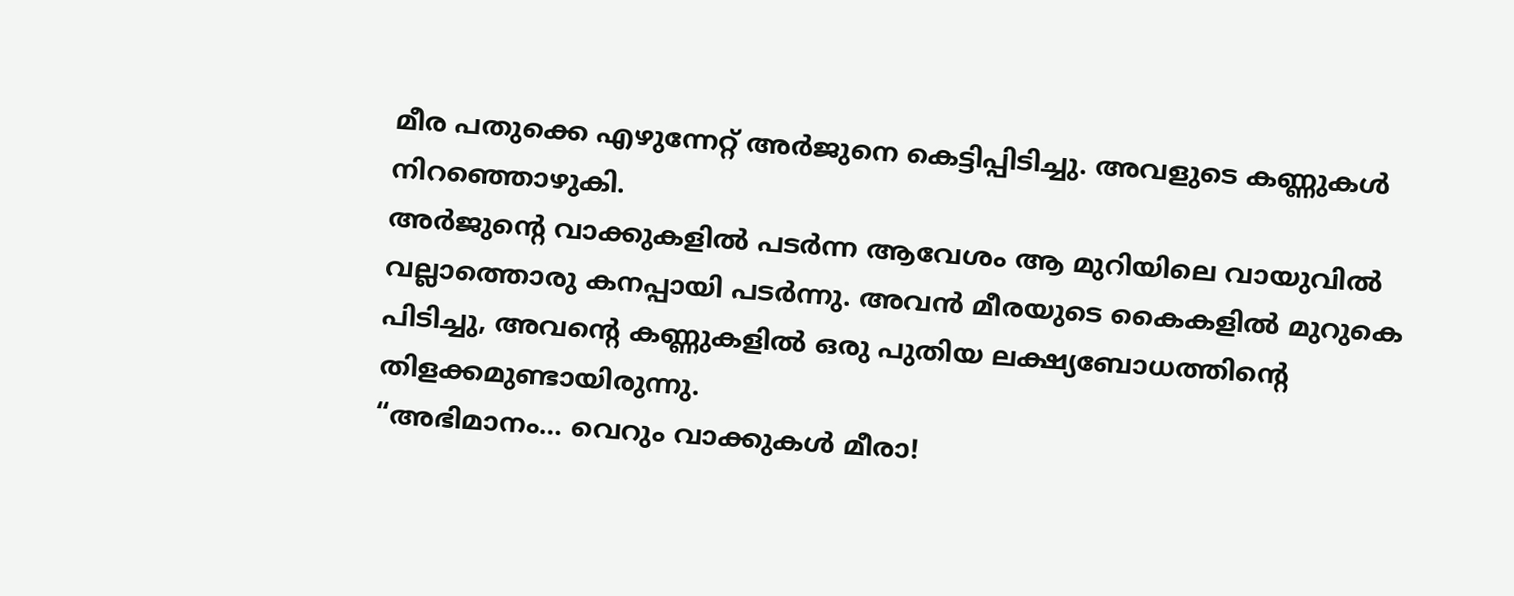മീര പതുക്കെ എഴുന്നേറ്റ് അർജുനെ കെട്ടിപ്പിടിച്ചു. അവളുടെ കണ്ണുകൾ നിറഞ്ഞൊഴുകി.
അർജുന്റെ വാക്കുകളിൽ പടർന്ന ആവേശം ആ മുറിയിലെ വായുവിൽ വല്ലാത്തൊരു കനപ്പായി പടർന്നു. അവൻ മീരയുടെ കൈകളിൽ മുറുകെ പിടിച്ചു, അവന്റെ കണ്ണുകളിൽ ഒരു പുതിയ ലക്ഷ്യബോധത്തിന്റെ തിളക്കമുണ്ടായിരുന്നു.
“അഭിമാനം… വെറും വാക്കുകൾ മീരാ!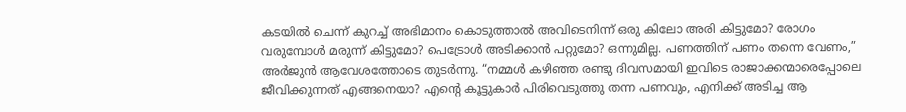കടയിൽ ചെന്ന് കുറച്ച് അഭിമാനം കൊടുത്താൽ അവിടെനിന്ന് ഒരു കിലോ അരി കിട്ടുമോ? രോഗം വരുമ്പോൾ മരുന്ന് കിട്ടുമോ? പെട്രോൾ അടിക്കാൻ പറ്റുമോ? ഒന്നുമില്ല. പണത്തിന് പണം തന്നെ വേണം,” അർജുൻ ആവേശത്തോടെ തുടർന്നു. “നമ്മൾ കഴിഞ്ഞ രണ്ടു ദിവസമായി ഇവിടെ രാജാക്കന്മാരെപ്പോലെ ജീവിക്കുന്നത് എങ്ങനെയാ? എന്റെ കൂട്ടുകാർ പിരിവെടുത്തു തന്ന പണവും, എനിക്ക് അടിച്ച ആ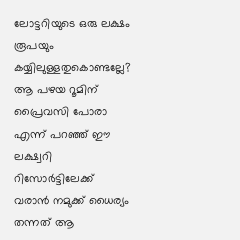ലോട്ടറിയുടെ ഒരു ലക്ഷം രൂപയും കയ്യിലുള്ളതുകൊണ്ടല്ലേ? ആ പഴയ റൂമിന് പ്രൈവസി പോരാ എന്ന് പറഞ്ഞ് ഈ ലക്ഷ്വറി റിസോർട്ടിലേക്ക് വരാൻ നമുക്ക് ധൈര്യം തന്നത് ആ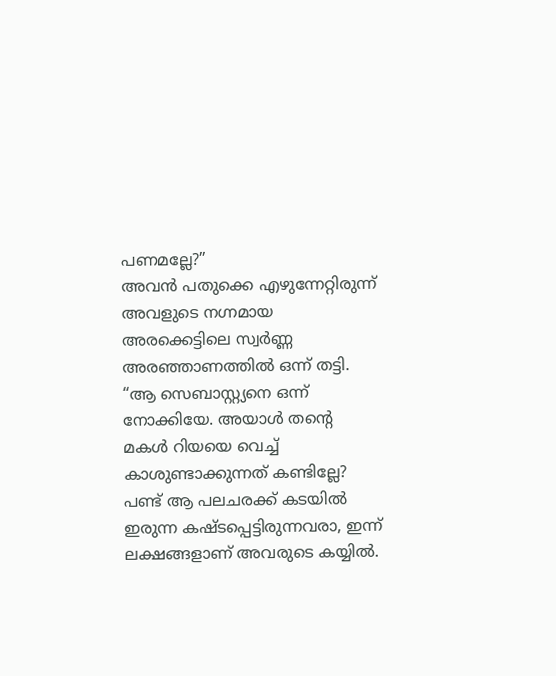പണമല്ലേ?”
അവൻ പതുക്കെ എഴുന്നേറ്റിരുന്ന് അവളുടെ നഗ്നമായ അരക്കെട്ടിലെ സ്വർണ്ണ അരഞ്ഞാണത്തിൽ ഒന്ന് തട്ടി. “ആ സെബാസ്റ്റ്യനെ ഒന്ന് നോക്കിയേ. അയാൾ തന്റെ മകൾ റിയയെ വെച്ച് കാശുണ്ടാക്കുന്നത് കണ്ടില്ലേ? പണ്ട് ആ പലചരക്ക് കടയിൽ ഇരുന്ന കഷ്ടപ്പെട്ടിരുന്നവരാ, ഇന്ന് ലക്ഷങ്ങളാണ് അവരുടെ കയ്യിൽ.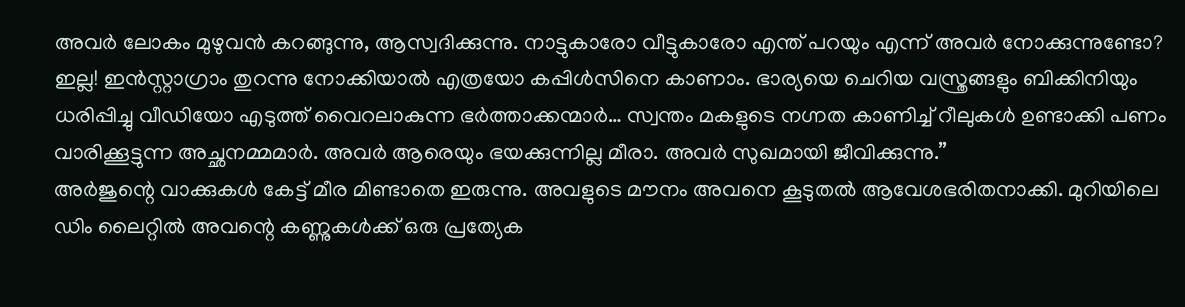അവർ ലോകം മുഴുവൻ കറങ്ങുന്നു, ആസ്വദിക്കുന്നു. നാട്ടുകാരോ വീട്ടുകാരോ എന്ത് പറയും എന്ന് അവർ നോക്കുന്നുണ്ടോ? ഇല്ല! ഇൻസ്റ്റാഗ്രാം തുറന്നു നോക്കിയാൽ എത്രയോ കപ്പിൾസിനെ കാണാം. ഭാര്യയെ ചെറിയ വസ്ത്രങ്ങളും ബിക്കിനിയും ധരിപ്പിച്ചു വീഡിയോ എടുത്ത് വൈറലാകുന്ന ഭർത്താക്കന്മാർ… സ്വന്തം മകളുടെ നഗ്നത കാണിച്ച് റീലുകൾ ഉണ്ടാക്കി പണം വാരിക്കൂട്ടുന്ന അച്ഛനമ്മമാർ. അവർ ആരെയും ഭയക്കുന്നില്ല മീരാ. അവർ സുഖമായി ജീവിക്കുന്നു.”
അർജുന്റെ വാക്കുകൾ കേട്ട് മീര മിണ്ടാതെ ഇരുന്നു. അവളുടെ മൗനം അവനെ കൂടുതൽ ആവേശഭരിതനാക്കി. മുറിയിലെ ഡിം ലൈറ്റിൽ അവന്റെ കണ്ണുകൾക്ക് ഒരു പ്രത്യേക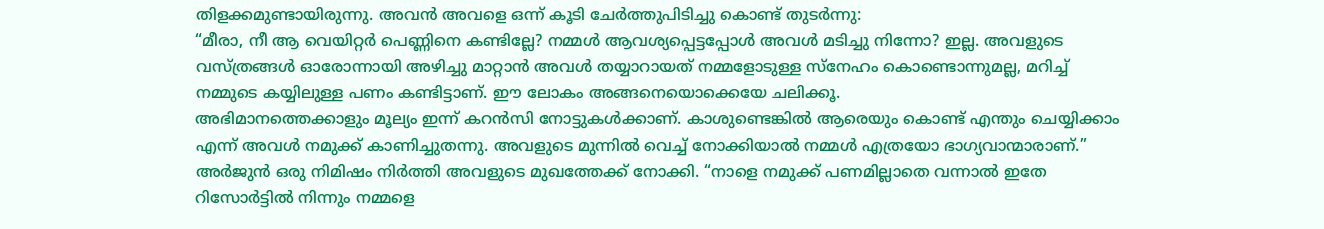തിളക്കമുണ്ടായിരുന്നു. അവൻ അവളെ ഒന്ന് കൂടി ചേർത്തുപിടിച്ചു കൊണ്ട് തുടർന്നു:
“മീരാ, നീ ആ വെയിറ്റർ പെണ്ണിനെ കണ്ടില്ലേ? നമ്മൾ ആവശ്യപ്പെട്ടപ്പോൾ അവൾ മടിച്ചു നിന്നോ? ഇല്ല. അവളുടെ വസ്ത്രങ്ങൾ ഓരോന്നായി അഴിച്ചു മാറ്റാൻ അവൾ തയ്യാറായത് നമ്മളോടുള്ള സ്നേഹം കൊണ്ടൊന്നുമല്ല, മറിച്ച് നമ്മുടെ കയ്യിലുള്ള പണം കണ്ടിട്ടാണ്. ഈ ലോകം അങ്ങനെയൊക്കെയേ ചലിക്കൂ.
അഭിമാനത്തെക്കാളും മൂല്യം ഇന്ന് കറൻസി നോട്ടുകൾക്കാണ്. കാശുണ്ടെങ്കിൽ ആരെയും കൊണ്ട് എന്തും ചെയ്യിക്കാം എന്ന് അവൾ നമുക്ക് കാണിച്ചുതന്നു. അവളുടെ മുന്നിൽ വെച്ച് നോക്കിയാൽ നമ്മൾ എത്രയോ ഭാഗ്യവാന്മാരാണ്.”
അർജുൻ ഒരു നിമിഷം നിർത്തി അവളുടെ മുഖത്തേക്ക് നോക്കി. “നാളെ നമുക്ക് പണമില്ലാതെ വന്നാൽ ഇതേ റിസോർട്ടിൽ നിന്നും നമ്മളെ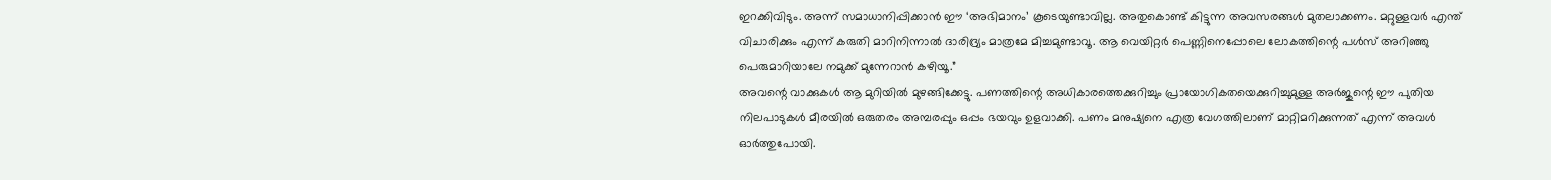ഇറക്കിവിടും. അന്ന് സമാധാനിപ്പിക്കാൻ ഈ ‘അഭിമാനം’ കൂടെയുണ്ടാവില്ല. അതുകൊണ്ട് കിട്ടുന്ന അവസരങ്ങൾ മുതലാക്കണം. മറ്റുള്ളവർ എന്ത് വിചാരിക്കും എന്ന് കരുതി മാറിനിന്നാൽ ദാരിദ്ര്യം മാത്രമേ മിച്ചമുണ്ടാവൂ. ആ വെയിറ്റർ പെണ്ണിനെപ്പോലെ ലോകത്തിന്റെ പൾസ് അറിഞ്ഞു പെരുമാറിയാലേ നമുക്ക് മുന്നേറാൻ കഴിയൂ.”
അവന്റെ വാക്കുകൾ ആ മുറിയിൽ മുഴങ്ങിക്കേട്ടു. പണത്തിന്റെ അധികാരത്തെക്കുറിച്ചും പ്രായോഗികതയെക്കുറിച്ചുമുള്ള അർജുന്റെ ഈ പുതിയ നിലപാടുകൾ മീരയിൽ ഒരുതരം അമ്പരപ്പും ഒപ്പം ഭയവും ഉളവാക്കി. പണം മനുഷ്യനെ എത്ര വേഗത്തിലാണ് മാറ്റിമറിക്കുന്നത് എന്ന് അവൾ ഓർത്തുപോയി.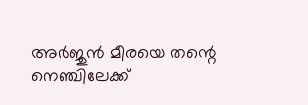അർജുൻ മീരയെ തന്റെ നെഞ്ചിലേക്ക്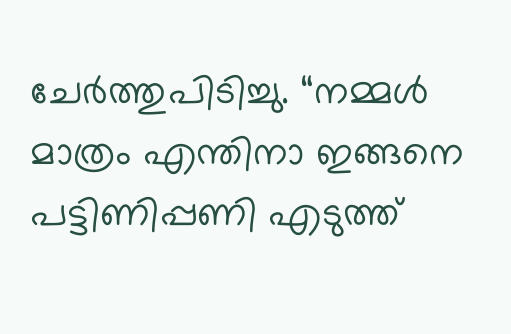ചേർത്തുപിടിച്ചു. “നമ്മൾ മാത്രം എന്തിനാ ഇങ്ങനെ പട്ടിണിപ്പണി എടുത്ത്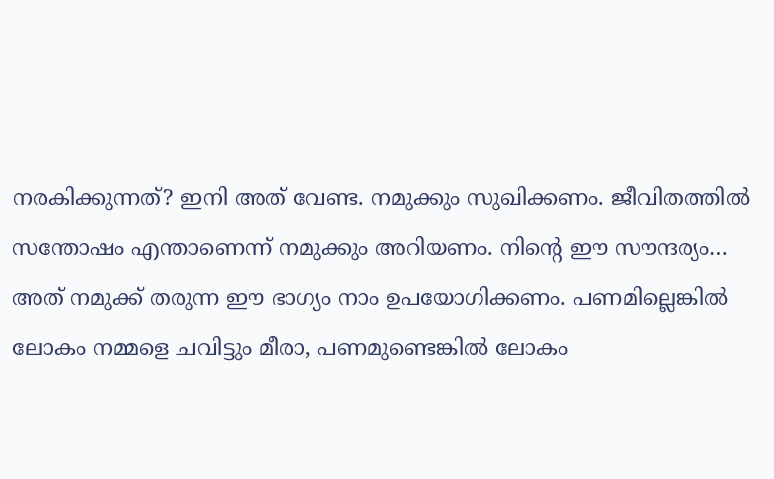നരകിക്കുന്നത്? ഇനി അത് വേണ്ട. നമുക്കും സുഖിക്കണം. ജീവിതത്തിൽ സന്തോഷം എന്താണെന്ന് നമുക്കും അറിയണം. നിന്റെ ഈ സൗന്ദര്യം… അത് നമുക്ക് തരുന്ന ഈ ഭാഗ്യം നാം ഉപയോഗിക്കണം. പണമില്ലെങ്കിൽ ലോകം നമ്മളെ ചവിട്ടും മീരാ, പണമുണ്ടെങ്കിൽ ലോകം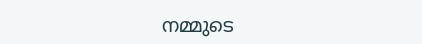നമ്മുടെ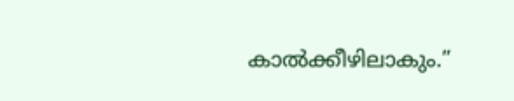കാൽക്കീഴിലാകും.”